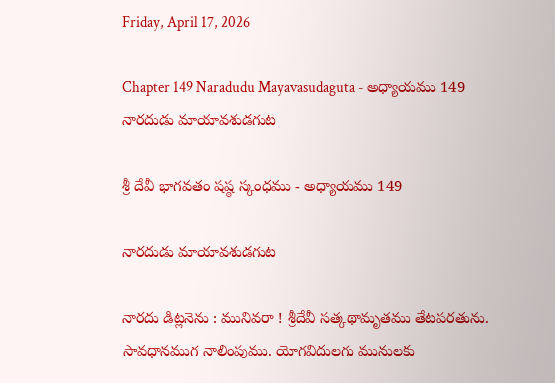Friday, April 17, 2026

Chapter 149 Naradudu Mayavasudaguta - అధ్యాయము 149 నారదుడు మాయావశుడగుట

శ్రీ దేవీ భాగవతం షష్ఠ స్కంధము - అధ్యాయము 149

నారదుడు మాయావశుడగుట

నారదు డిట్లనెను : మునివరా ! శ్రీదేవీ సత్కథామృతము తేటపరతును. సావధానముగ నాలింపుము. యోగవిదులగు మునులకు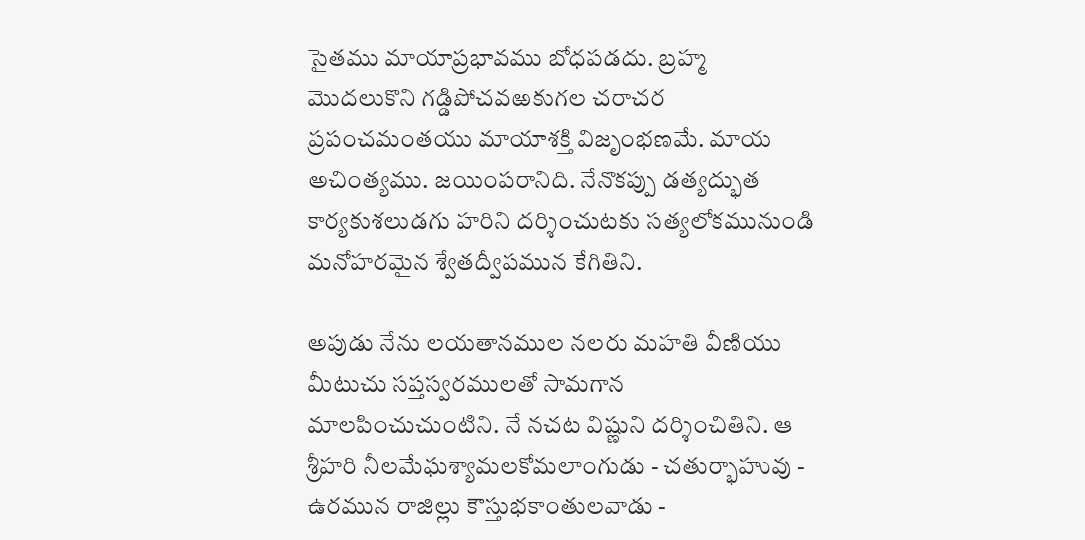సైతము మాయాప్రభావము బోధపడదు. బ్రహ్మ మొదలుకొని గడ్డిపోచవఱకుగల చరాచర ప్రపంచమంతయు మాయాశక్తి విజృంభణమే. మాయ అచింత్యము. జయింపరానిది. నేనొకప్పు డత్యద్భుత కార్యకుశలుడగు హరిని దర్శించుటకు సత్యలోకమునుండి మనోహరమైన శ్వేతద్వీపమున కేగితిని.

అపుడు నేను లయతానముల నలరు మహతి వీణియు మీటుచు సప్తస్వరములతో సామగాన మాలపించుచుంటిని. నే నచట విష్ణుని దర్శించితిని. ఆ శ్రీహరి నీలమేఘశ్యామలకోమలాంగుడు - చతుర్భాహువు - ఉరమున రాజిల్లు కౌస్తుభకాంతులవాడు -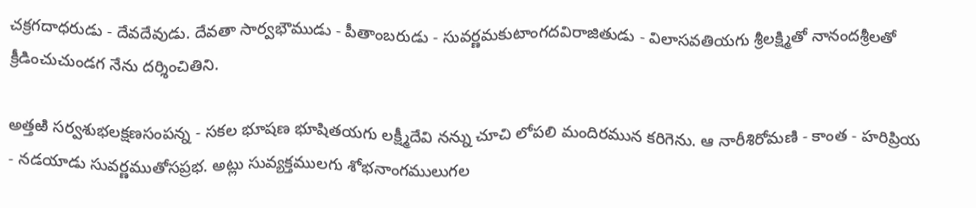చక్రగదాధరుడు - దేవదేవుడు. దేవతా సార్వభౌముడు - పీతాంబరుడు - సువర్ణమకుటాంగదవిరాజితుడు - విలాసవతియగు శ్రీలక్ష్మితో నానందశ్రీలతో క్రీడించుచుండగ నేను దర్శించితిని.

అత్తఱి సర్వశుభలక్షణసంపన్న - సకల భూషణ భూషితయగు లక్ష్మీదేవి నన్ను చూచి లోపలి మందిరమున కరిగెను. ఆ నారీశిరోమణి - కాంత - హరిప్రియ - నడయాడు సువర్ణముతోసప్రభ. అట్లు సువ్యక్తములగు శోభనాంగములుగల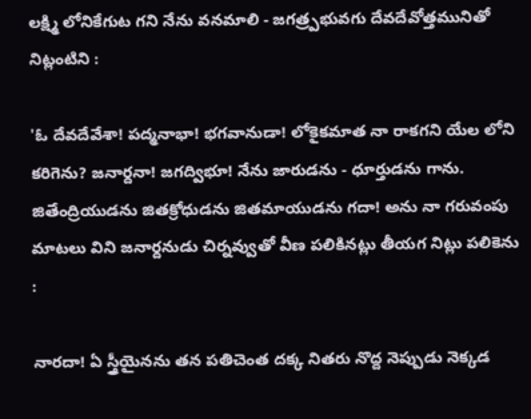లక్ష్మి లోనికేగుట గని నేను వనమాలి - జగత్ర్పభువగు దేవదేవోత్తమునితో నిట్లంటిని :

'ఓ దేవదేవేశా! పద్మనాభా! భగవానుడా! లోకైకమాత నా రాకగని యేల లోని కరిగెను? జనార్దనా! జగద్విభూ! నేను జారుడను - ధూర్తుడను గాను. జితేంద్రియుడను జితక్రోధుడను జితమాయుడను గదా! అను నా గరువంపు మాటలు విని జనార్దనుడు చిర్నవ్వుతో వీణ పలికినట్లు తీయగ నిట్లు పలికెను :

నారదా! ఏ స్త్రీయైనను తన పతిచెంత దక్క నితరు నొద్ద నెప్పుడు నెక్కడ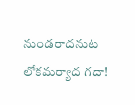నుండరాదనుట లోకమర్యాద గదా!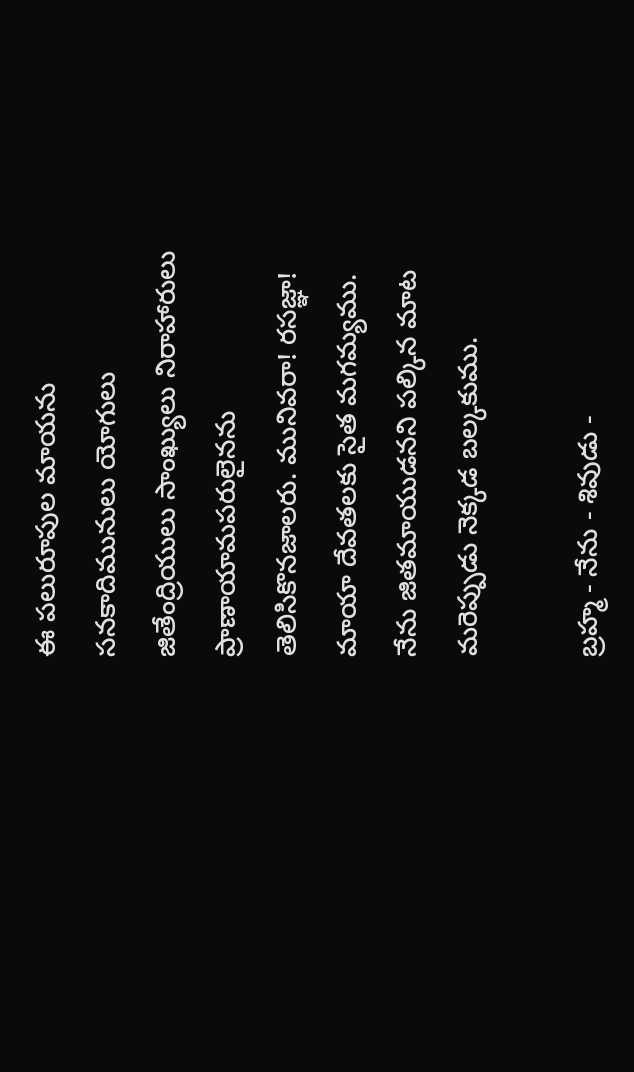ఈ పలురూపుల మాయను సనకాదిమునులు యోగులు జితేంద్రియులు సాంఖ్యులు నిరాహారులు ప్రాణాయామపరులైనను తెలిసికొనజాలరు. మునివరా! రసజ్ఞా! మాయా దేవతలకు సైత మగమ్యము. నేను జితమాయుడనని పల్కిన మాట మరెప్పుడు నెక్కడ బల్కకుము.

బ్రహ్మ - నేను - శివుడు -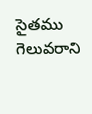సైతము గెలువరాని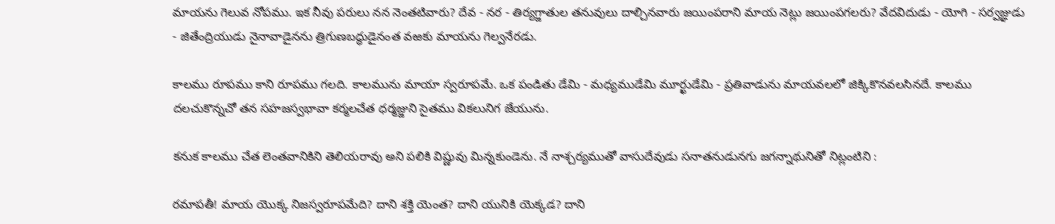మాయను గెలువ నోపము. ఇక నీవు పరులు నన నెంతటివారు? దేవ - నర - తిర్యగ్జాతుల తనువులు దాల్చినవారు జయింపరాని మాయ నెట్లు జయింపగలరు? వేదవిదుడు - యోగి - సర్వజ్ఞుడు - జితేంద్రియుడు నైనావాడైనను త్రిగుణబద్ధుడైనంత వఱకు మాయను గెల్వనేరడు.

కాలము రూపము కాని రూపము గలది. కాలమును మాయా స్వరూపమే. ఒక పండితు డేమి - మధ్యముడేమి మూర్ఖుడేమి - ప్రతివాడును మాయవలలో జిక్కికొనవలసినదే. కాలము దలచుకొన్నచో తన సహజస్వభావా కర్మలచేత ధర్మజ్జుని సైతము వికలునిగ జేయును.

కనుక కాలము చేత లెంతవానికిని తెలియరావు అని పలికి విష్ణువు మిన్నకుండెను. నే నాశ్చర్యముతో వాసుదేవుడు సనాతనుడునగు జగన్నాథునితో నిట్లంటిని :

రమాపతీ! మాయ యొక్క నిజస్వరూపమేది? దాని శక్తి యెంత? దాని యునికి యెక్కడ? దాని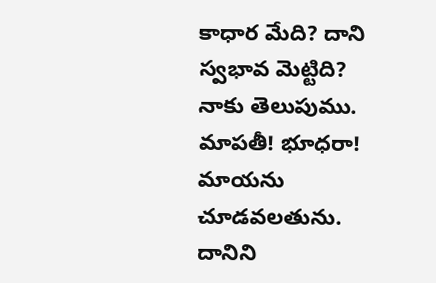కాధార మేది? దాని స్వభావ మెట్టిది? నాకు తెలుపుము. మాపతీ! భూధరా! మాయను చూడవలతును. దానిని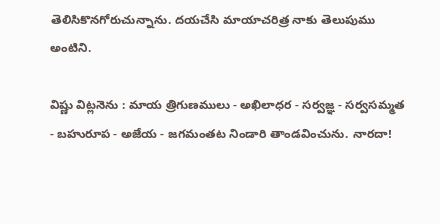తెలిసికొనగోరుచున్నాను. దయచేసి మాయాచరిత్ర నాకు తెలుపుము అంటిని.

విష్ణు విట్లనెను : మాయ త్రిగుణములు - అఖిలాధర - సర్వజ్ఞ - సర్వసమ్మత - బహురూప - అజేయ - జగమంతట నిండారి తాండవించును. నారదా!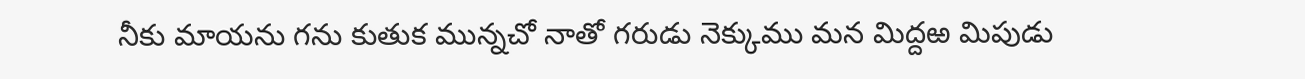నీకు మాయను గను కుతుక మున్నచో నాతో గరుడు నెక్కుము మన మిద్దఱ మిపుడు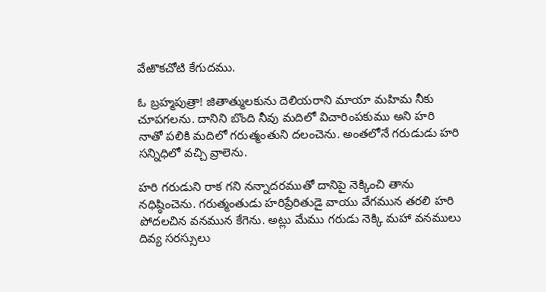వేఱొకచోటి కేగుదము.

ఓ బ్రహ్మపుత్రా! జితాత్ములకును దెలియరాని మాయా మహిమ నీకు చూపగలను. దానిని బొంది నీవు మదిలో విచారింపకుము అని హరి నాతో పలికి మదిలో గరుత్మంతుని దలంచెను. అంతలోనే గరుడుడు హరి సన్నిధిలో వచ్చి వ్రాలెను.

హరి గరుడుని రాక గని నన్నాదరముతో దానిపై నెక్కించి తాను నధిష్ఠించెను. గరుత్మంతుడు హరిప్రేరితుడై వాయు వేగమున తరలి హరి పోదలచిన వనమున కేగెను. అట్లు మేము గరుడు నెక్కి మహా వనములు దివ్య సరస్సులు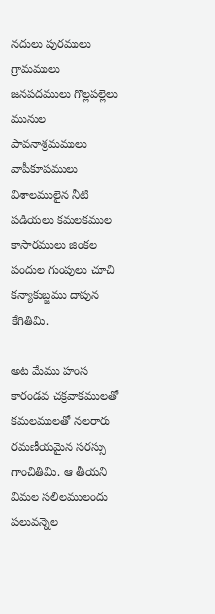నదులు పురములు గ్రామములు జనపదములు గొల్లపల్లెలు మునుల పావనాశ్రమములు వాపీకూపములు విశాలములైన నీటి పడియలు కమలకముల కాసారములు జింకల పందుల గుంపులు చూచి కన్యాకుబ్జము దాపున కేగితిమి.

అట మేము హంస కారండవ చక్రవాకములతో కమలములతో నలరారు రమణీయమైన సరస్సు గాంచితిమి. ఆ తీయని విమల సలిలములందు పలువన్నెల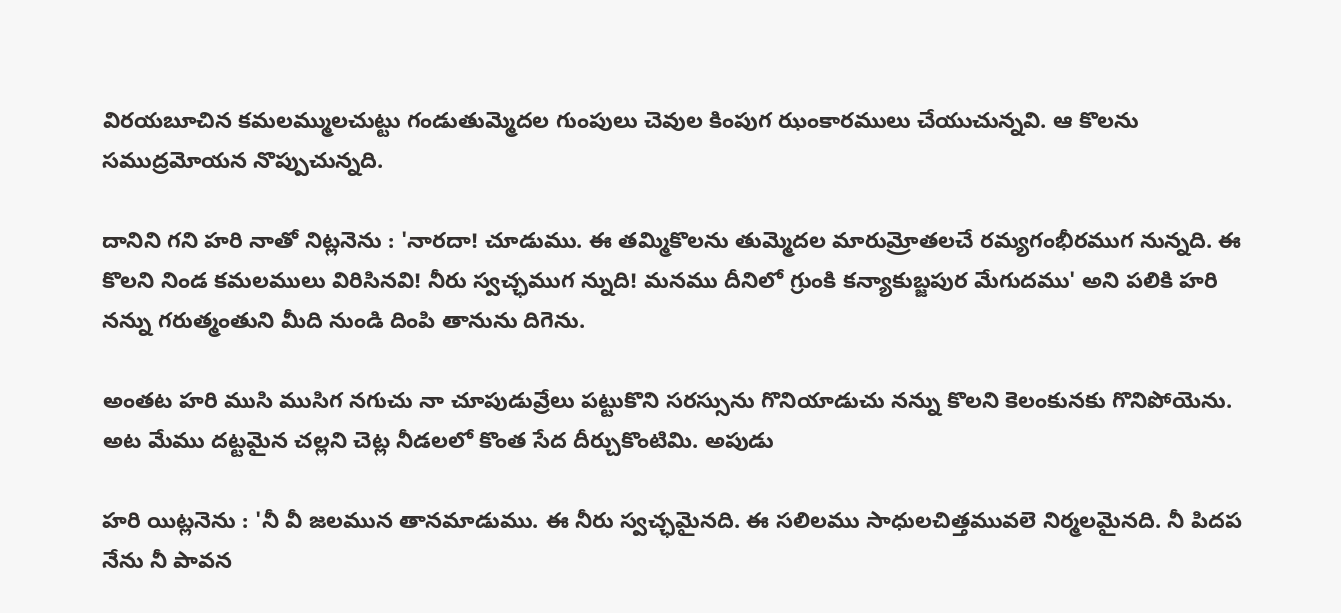విరయబూచిన కమలమ్ములచుట్టు గండుతుమ్మెదల గుంపులు చెవుల కింపుగ ఝంకారములు చేయుచున్నవి. ఆ కొలను సముద్రమోయన నొప్పుచున్నది.

దానిని గని హరి నాతో నిట్లనెను : 'నారదా! చూడుము. ఈ తమ్మికొలను తుమ్మెదల మారుమ్రోతలచే రమ్యగంభీరముగ నున్నది. ఈ కొలని నిండ కమలములు విరిసినవి! నీరు స్వచ్ఛముగ న్నుది! మనము దీనిలో గ్రుంకి కన్యాకుబ్జపుర మేగుదము' అని పలికి హరి నన్ను గరుత్మంతుని మీది నుండి దింపి తానును దిగెను.

అంతట హరి ముసి ముసిగ నగుచు నా చూపుడువ్రేలు పట్టుకొని సరస్సును గొనియాడుచు నన్ను కొలని కెలంకునకు గొనిపోయెను. అట మేము దట్టమైన చల్లని చెట్ల నీడలలో కొంత సేద దీర్చుకొంటిమి. అపుడు

హరి యిట్లనెను : 'నీ వీ జలమున తానమాడుము. ఈ నీరు స్వచ్ఛమైనది. ఈ సలిలము సాధులచిత్తమువలె నిర్మలమైనది. నీ పిదప నేను నీ పావన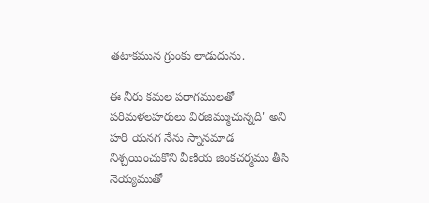తటాకమున గ్రుంకు లాడుదును.

ఈ నీరు కమల పరాగములతో పరిమళలహరులు విరజిమ్ముచున్నది' అని హరి యనగ నేను స్నానమాడ నిశ్చయించుకొని వీణియ జింకచర్మము తీసి నెయ్యముతో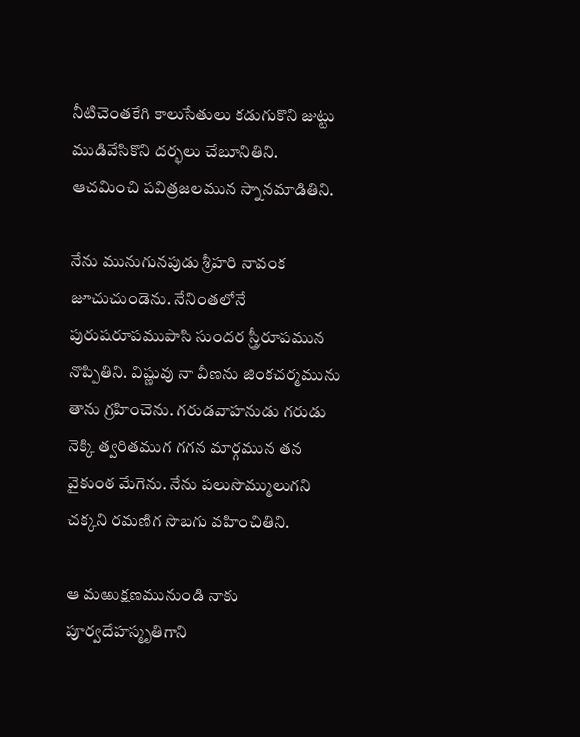నీటిచెంతకేగి కాలుసేతులు కడుగుకొని జుట్టు ముడివేసికొని దర్భలు చేబూనితిని. ఆచమించి పవిత్రజలమున స్నానమాడితిని.

నేను మునుగునపుడు శ్రీహరి నావంక జూచుచుండెను. నేనింతలోనే పురుషరూపముపాసి సుందర స్త్రీరూపమున నొప్పితిని. విష్ణువు నా వీణను జింకచర్మమును తాను గ్రహించెను. గరుడవాహనుడు గరుడు నెక్కి త్వరితముగ గగన మార్గమున తన వైకుంఠ మేగెను. నేను పలుసొమ్ములుగని చక్కని రమణిగ సొబగు వహించితిని.

ఆ మఱుక్షణమునుండి నాకు పూర్వదేహస్మృతిగాని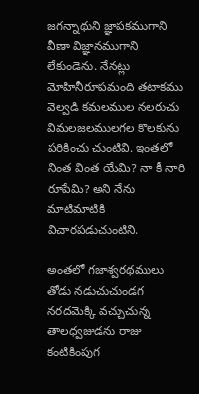జగన్నాథుని జ్ఞాపకముగాని వీణా విజ్ఞానముగాని లేకుండెను. నేనట్లు మోహినీరూపమంది తటాకము వెల్వడి కమలముల నలరుచు విమలజలములగల కొలకును పరికించు చుంటివి. ఇంతలో నింత వింత యేమి? నా కీ నారి రూపేమి? అని నేను మాటిమాటికి విచారపడుచుంటిని.

అంతలో గజాశ్వరథములు తోడు నడుచుచుండగ నరదమెక్కి వచ్చుచున్న తాలధ్వజుడను రాజు కంటికింపుగ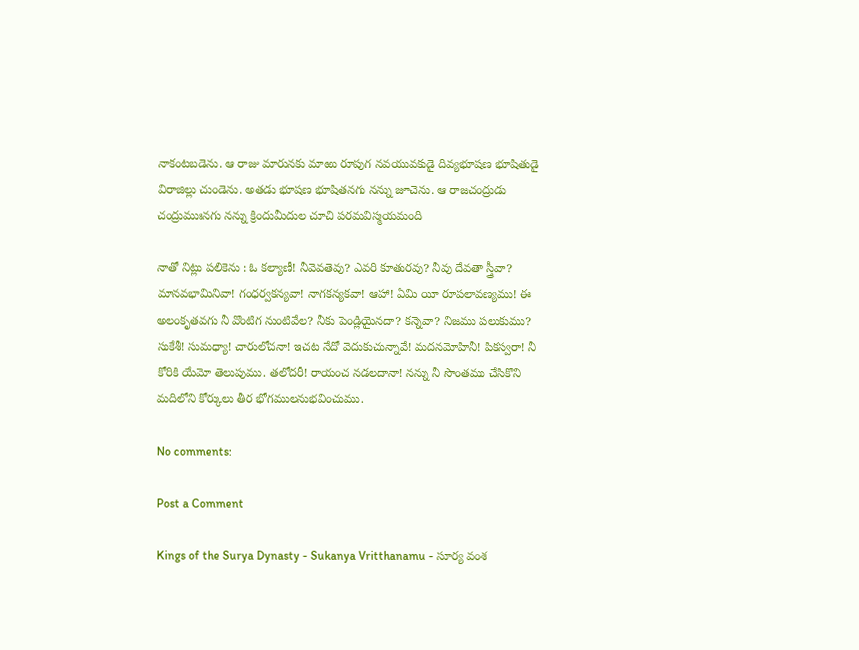నాకంటబడెను. ఆ రాజు మారునకు మాఱు రూపుగ నవయువకుడై దివ్యభూషణ భూషితుడై విరాజిల్లు చుండెను. అతడు భూషణ భూషితనగు నన్ను జూచెను. ఆ రాజచంద్రుడు చంద్రుముఃనగు నన్ను క్రిందుమీదుల చూచి పరమవిస్మయమంది

నాతో నిట్లు పలికెను : ఓ కల్యాణీ! నీవెవతెవు? ఎవరి కూతురవు? నీవు దేవతా స్త్రీవా? మానవభామినివా! గంధర్వకన్యవా! నాగకన్యకవా! ఆహా! ఏమి యీ రూపలావణ్యము! ఈ అలంకృతవగు నీ వొంటిగ నుంటివేల? నీకు పెండ్లియైనదా? కన్నెవా? నిజము పలుకుము? సుకేశీ! సుమధ్యా! చారులోచనా! ఇచట నేదో వెదుకుచున్నావే! మదనమోహినీ! పికస్వరా! నీ కోరికి యేమో తెలుపుము. తలోదరీ! రాయంచ నడలదానా! నన్ను నీ సొంతము చేసికొని మదిలోని కోర్కులు తీర భోగములనుభవించుము.

No comments:

Post a Comment

Kings of the Surya Dynasty - Sukanya Vritthanamu - సూర్య వంశ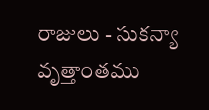రాజులు - సుకన్యా వృత్తాంతము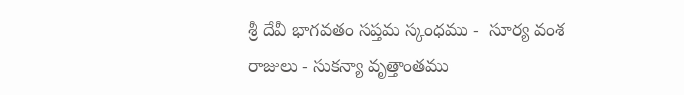శ్రీ దేవీ భాగవతం సప్తమ స్కంధము -  సూర్య వంశ రాజులు - సుకన్యా వృత్తాంతము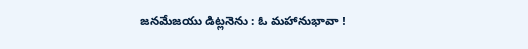జనమేజయు డిట్లనెను : ఓ మహానుభావా !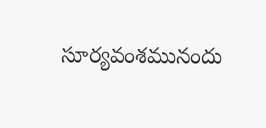సూర్యవంశమునందు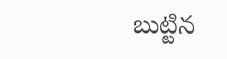బుట్టిన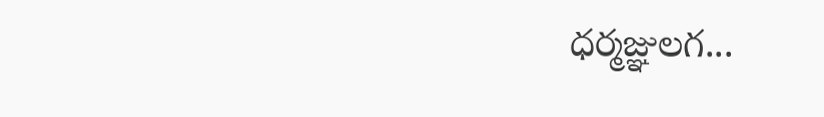ధర్మజ్ఞులగ...